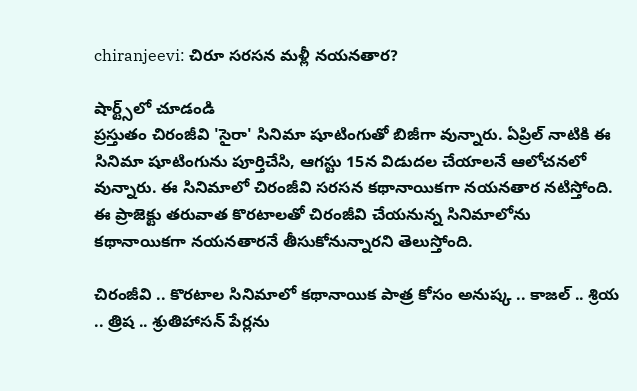chiranjeevi: చిరూ సరసన మళ్లీ నయనతార?

షార్ట్స్‌లో చూడండి
ప్రస్తుతం చిరంజీవి 'సైరా' సినిమా షూటింగుతో బిజీగా వున్నారు. ఏప్రిల్ నాటికి ఈ సినిమా షూటింగును పూర్తిచేసి, ఆగస్టు 15న విడుదల చేయాలనే ఆలోచనలో వున్నారు. ఈ సినిమాలో చిరంజీవి సరసన కథానాయికగా నయనతార నటిస్తోంది. ఈ ప్రాజెక్టు తరువాత కొరటాలతో చిరంజీవి చేయనున్న సినిమాలోను కథానాయికగా నయనతారనే తీసుకోనున్నారని తెలుస్తోంది.

చిరంజీవి .. కొరటాల సినిమాలో కథానాయిక పాత్ర కోసం అనుష్క .. కాజల్ .. శ్రియ .. త్రిష .. శ్రుతిహాసన్ పేర్లను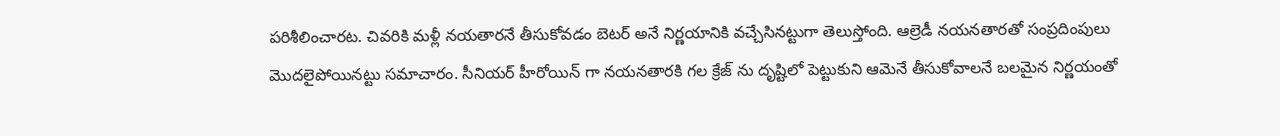పరిశీలించారట. చివరికి మళ్లీ నయతారనే తీసుకోవడం బెటర్ అనే నిర్ణయానికి వచ్చేసినట్టుగా తెలుస్తోంది. ఆల్రెడీ నయనతారతో సంప్రదింపులు మొదలైపోయినట్టు సమాచారం. సీనియర్ హీరోయిన్ గా నయనతారకి గల క్రేజ్ ను దృష్టిలో పెట్టుకుని ఆమెనే తీసుకోవాలనే బలమైన నిర్ణయంతో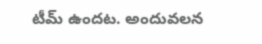టీమ్ ఉందట. అందువలన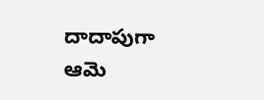దాదాపుగా ఆమె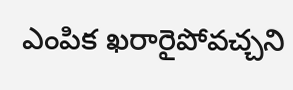ఎంపిక ఖరారైపోవచ్చని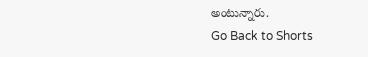అంటున్నారు.
Go Back to Shorts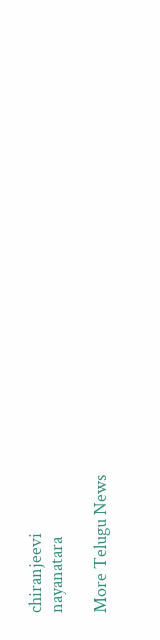chiranjeevi
nayanatara

More Telugu News